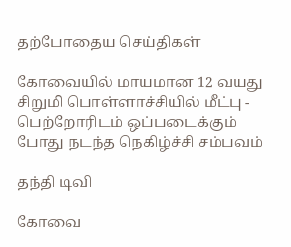தற்போதைய செய்திகள்

கோவையில் மாயமான 12 வயது சிறுமி பொள்ளாச்சியில் மீட்பு - பெற்றோரிடம் ஒப்படைக்கும் போது நடந்த நெகிழ்ச்சி சம்பவம்

தந்தி டிவி

கோவை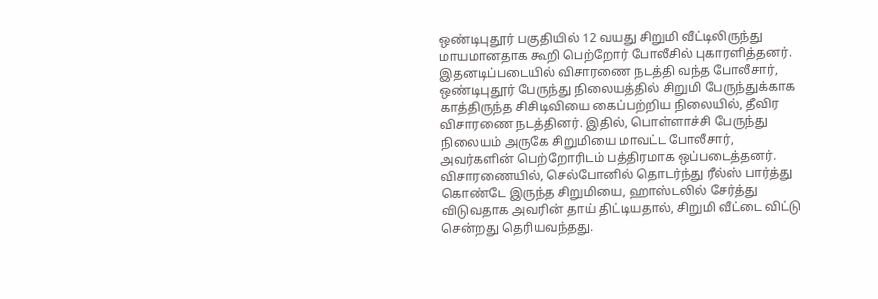ஒண்டிபுதூர் பகுதியில் 12 வயது சிறுமி வீட்டிலிருந்து மாயமானதாக கூறி பெற்றோர் போலீசில் புகாரளித்தனர். இதனடிப்படையில் விசாரணை நடத்தி வந்த போலீசார், ஒண்டிபுதூர் பேருந்து நிலையத்தில் சிறுமி பேருந்துக்காக காத்திருந்த சிசிடிவியை கைப்பற்றிய நிலையில், தீவிர விசாரணை நடத்தினர். இதில், பொள்ளாச்சி பேருந்து நிலையம் அருகே சிறுமியை மாவட்ட போலீசார், அவர்களின் பெற்றோரிடம் பத்திரமாக ஒப்படைத்தனர். விசாரணையில், செல்போனில் தொடர்ந்து ரீல்ஸ் பார்த்து கொண்டே இருந்த சிறுமியை, ஹாஸ்டலில் சேர்த்து விடுவதாக அவரின் தாய் திட்டியதால், சிறுமி வீட்டை விட்டு சென்றது தெரியவந்தது.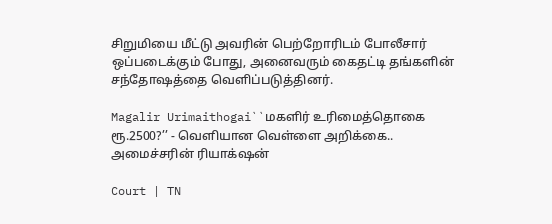சிறுமியை மீட்டு அவரின் பெற்றோரிடம் போலீசார் ஒப்படைக்கும் போது, அனைவரும் கைதட்டி தங்களின் சந்தோஷத்தை வெளிப்படுத்தினர்.

Magalir Urimaithogai``மகளிர் உரிமைத்தொகை ரூ.2500?’’ - வெளியான வெள்ளை அறிக்கை.. அமைச்சரின் ரியாக்‌ஷன்

Court | TN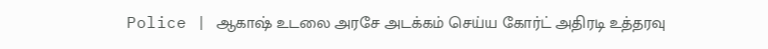Police | ஆகாஷ் உடலை அரசே அடக்கம் செய்ய கோர்ட் அதிரடி உத்தரவு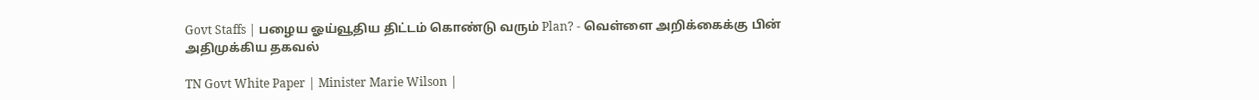Govt Staffs | பழைய ஓய்வூதிய திட்டம் கொண்டு வரும் Plan? - வெள்ளை அறிக்கைக்கு பின் அதிமுக்கிய தகவல்

TN Govt White Paper | Minister Marie Wilson |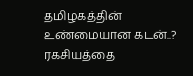தமிழகத்தின் உண்மையான கடன்..? ரகசியத்தை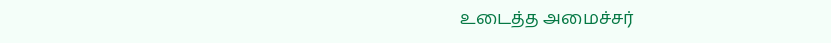உடைத்த அமைச்சர்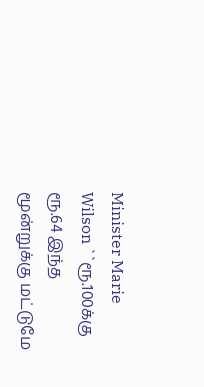Minister Marie Wilson ``ரூ.100க்கு ரூ.64 இந்த மூன்றுக்கு மட்டுமே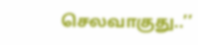செலவாகுது..’’